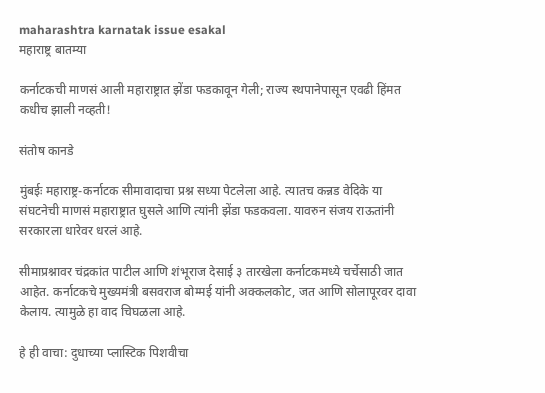maharashtra karnatak issue esakal
महाराष्ट्र बातम्या

कर्नाटकची माणसं आली महाराष्ट्रात झेंडा फडकावून गेली; राज्य स्थपानेपासून एवढी हिंमत कधीच झाली नव्हती!

संतोष कानडे

मुंबईः महाराष्ट्र-कर्नाटक सीमावादाचा प्रश्न सध्या पेटलेला आहे. त्यातच कन्नड वेदिके या संघटनेची माणसं महाराष्ट्रात घुसले आणि त्यांनी झेंडा फडकवला. यावरुन संजय राऊतांनी सरकारला धारेवर धरलं आहे.

सीमाप्रश्नावर चंद्रकांत पाटील आणि शंभूराज देसाई ३ तारखेला कर्नाटकमध्ये चर्चेसाठी जात आहेत. कर्नाटकचे मुख्यमंत्री बसवराज बोम्मई यांनी अक्कलकोट, जत आणि सोलापूरवर दावा केलाय. त्यामुळे हा वाद चिघळला आहे.

हे ही वाचा: दुधाच्या प्लास्टिक पिशवीचा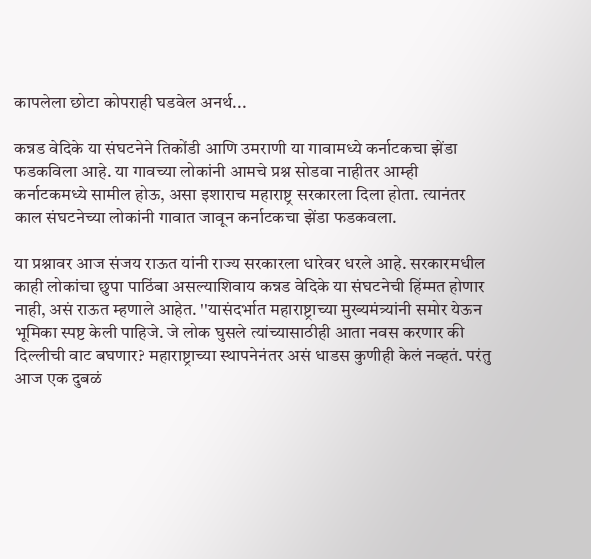कापलेला छोटा कोपराही घडवेल अनर्थ...

कन्नड वेदिके या संघटनेने तिकोंडी आणि उमराणी या गावामध्ये कर्नाटकचा झेंडा फडकविला आहे. या गावच्या लोकांनी आमचे प्रश्न सोडवा नाहीतर आम्ही कर्नाटकमध्ये सामील होऊ, असा इशाराच महाराष्ट्र सरकारला दिला होता. त्यानंतर काल संघटनेच्या लोकांनी गावात जावून कर्नाटकचा झेंडा फडकवला.

या प्रश्नावर आज संजय राऊत यांनी राज्य सरकारला धारेवर धरले आहे. सरकारमधील काही लोकांचा छुपा पाठिंबा असल्याशिवाय कन्नड वेदिके या संघटनेची हिंम्मत होणार नाही, असं राऊत म्हणाले आहेत. ''यासंदर्भात महाराष्ट्राच्या मुख्यमंत्र्यांनी समोर येऊन भूमिका स्पष्ट केली पाहिजे. जे लोक घुसले त्यांच्यासाठीही आता नवस करणार की दिल्लीची वाट बघणार? महाराष्ट्राच्या स्थापनेनंतर असं धाडस कुणीही केलं नव्हतं. परंतु आज एक दुबळं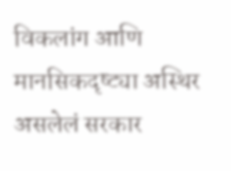विकलांग आणि मानसिकदृष्ट्या अस्थिर असलेलं सरकार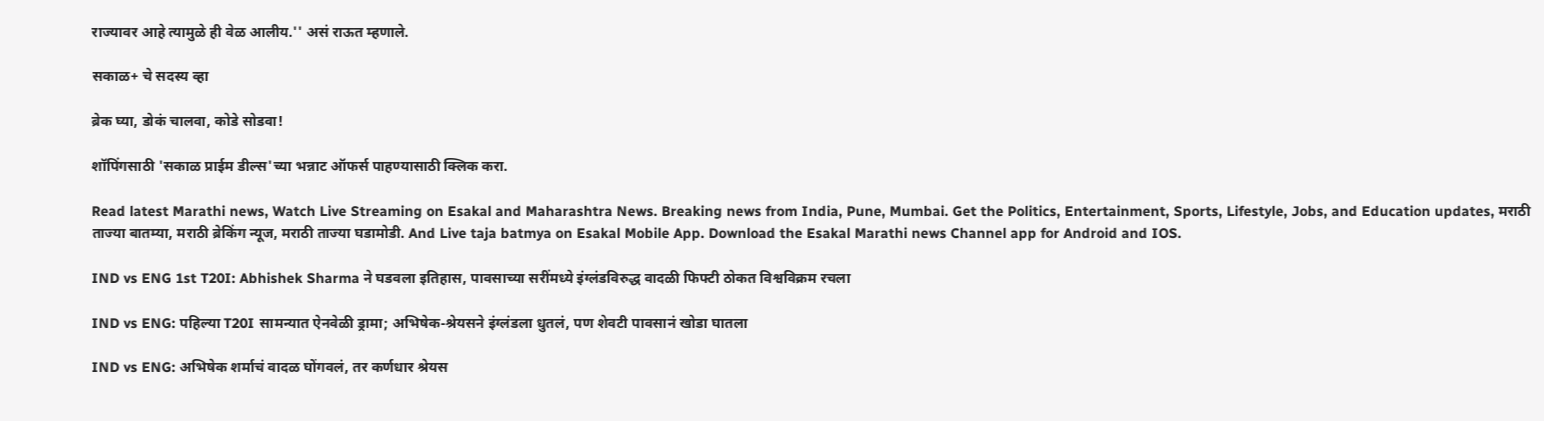राज्यावर आहे त्यामुळे ही वेळ आलीय.'' असं राऊत म्हणाले.

सकाळ+ चे सदस्य व्हा

ब्रेक घ्या, डोकं चालवा, कोडे सोडवा!

शॉपिंगसाठी 'सकाळ प्राईम डील्स'च्या भन्नाट ऑफर्स पाहण्यासाठी क्लिक करा.

Read latest Marathi news, Watch Live Streaming on Esakal and Maharashtra News. Breaking news from India, Pune, Mumbai. Get the Politics, Entertainment, Sports, Lifestyle, Jobs, and Education updates, मराठी ताज्या बातम्या, मराठी ब्रेकिंग न्यूज, मराठी ताज्या घडामोडी. And Live taja batmya on Esakal Mobile App. Download the Esakal Marathi news Channel app for Android and IOS.

IND vs ENG 1st T20I: Abhishek Sharma ने घडवला इतिहास, पावसाच्या सरींमध्ये इंग्लंडविरुद्ध वादळी फिफ्टी ठोकत विश्वविक्रम रचला

IND vs ENG: पहिल्या T20I सामन्यात ऐनवेळी ड्रामा; अभिषेक-श्रेयसने इंग्लंडला धुतलं, पण शेवटी पावसानं खोडा घातला

IND vs ENG: अभिषेक शर्माचं वादळ घोंगवलं, तर कर्णधार श्रेयस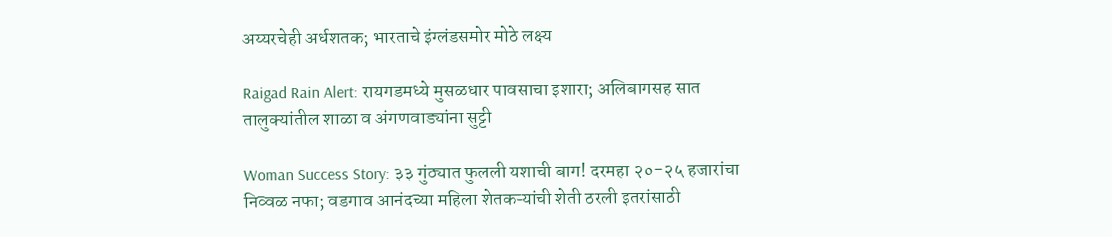अय्यरचेही अर्धशतक; भारताचे इंग्लंडसमोर मोठे लक्ष्य

Raigad Rain Alert: रायगडमध्ये मुसळधार पावसाचा इशारा; अलिबागसह सात तालुक्यांतील शाळा व अंगणवाड्यांना सुट्टी

Woman Success Story: ३३ गुंठ्यात फुलली यशाची बाग! दरमहा २०-२५ हजारांचा निव्वळ नफा; वडगाव आनंदच्या महिला शेतकऱ्यांची शेती ठरली इतरांसाठी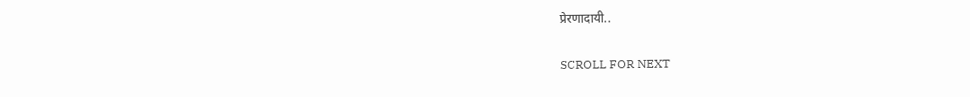प्रेरणादायी..

SCROLL FOR NEXT